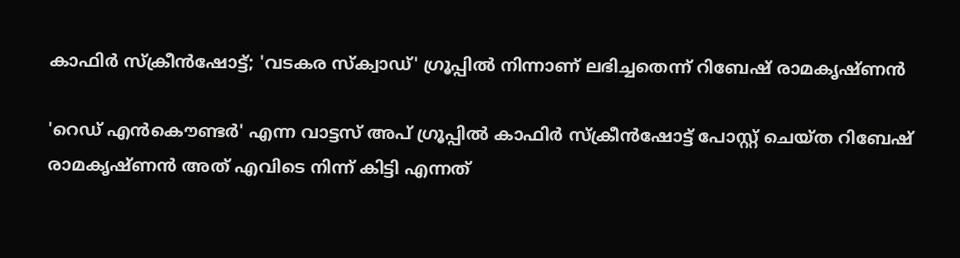കാഫിർ സ്‌ക്രീൻഷോട്ട്; 'വടകര സ്‌ക്വാഡ്' ഗ്രൂപ്പിൽ നിന്നാണ് ലഭിച്ചതെന്ന് റിബേഷ് രാമകൃഷ്ണൻ

'റെഡ് എൻകൌണ്ടർ' എന്ന വാട്ടസ് അപ് ഗ്രൂപ്പിൽ കാഫിർ സ്‌ക്രീൻഷോട്ട് പോസ്റ്റ് ചെയ്ത റിബേഷ് രാമകൃഷ്ണൻ അത് എവിടെ നിന്ന് കിട്ടി എന്നത്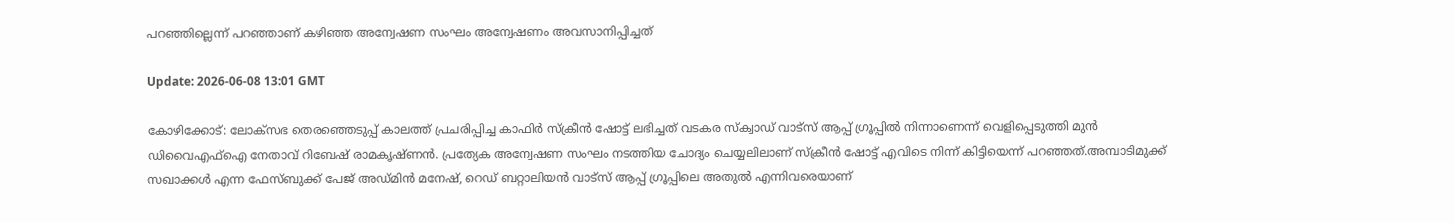പറഞ്ഞില്ലെന്ന് പറഞ്ഞാണ് കഴിഞ്ഞ അന്വേഷണ സംഘം അന്വേഷണം അവസാനിപ്പിച്ചത്

Update: 2026-06-08 13:01 GMT

കോഴിക്കോട്: ലോക്‌സഭ തെരഞ്ഞെടുപ്പ് കാലത്ത് പ്രചരിപ്പിച്ച കാഫിർ സ്‌ക്രീൻ ഷോട്ട് ലഭിച്ചത് വടകര സ്‌ക്വാഡ് വാട്‌സ് ആപ്പ് ഗ്രൂപ്പിൽ നിന്നാണെന്ന് വെളിപ്പെടുത്തി മുൻ ഡിവൈഎഫ്‌ഐ നേതാവ് റിബേഷ് രാമകൃഷ്ണൻ. പ്രത്യേക അന്വേഷണ സംഘം നടത്തിയ ചോദ്യം ചെയ്യലിലാണ് സ്‌ക്രീൻ ഷോട്ട് എവിടെ നിന്ന് കിട്ടിയെന്ന് പറഞ്ഞത്.അമ്പാടിമുക്ക് സഖാക്കൾ എന്ന ഫേസ്ബുക്ക് പേജ് അഡ്മിൻ മനേഷ്, റെഡ് ബറ്റാലിയൻ വാട്‌സ് ആപ്പ് ഗ്രൂപ്പിലെ അതുൽ എന്നിവരെയാണ്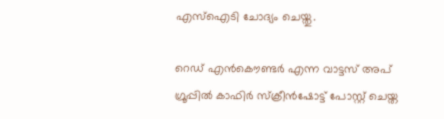എസ്‌ഐടി ചോദ്യം ചെയ്തു.

റെഡ് എൻകൌണ്ടർ എന്ന വാട്ടസ് അപ് ഗ്രൂപ്പിൽ കാഫിർ സ്‌ക്രീൻഷോട്ട് പോസ്റ്റ് ചെയ്ത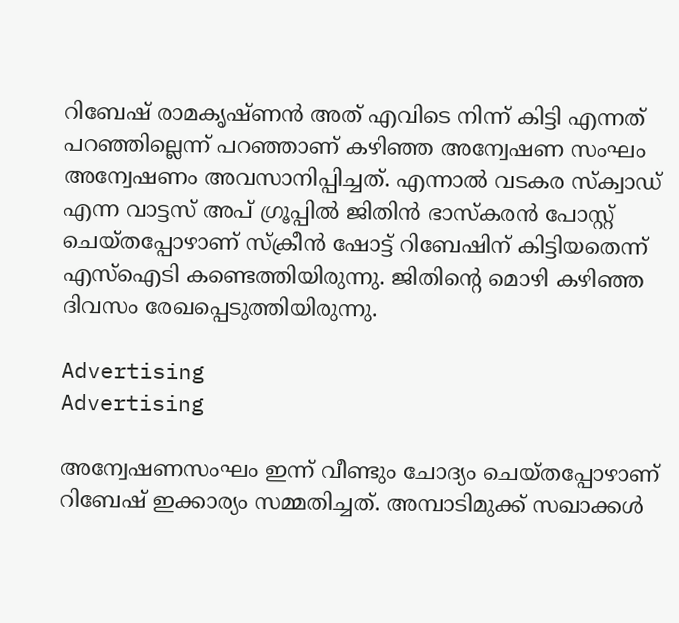റിബേഷ് രാമകൃഷ്ണൻ അത് എവിടെ നിന്ന് കിട്ടി എന്നത് പറഞ്ഞില്ലെന്ന് പറഞ്ഞാണ് കഴിഞ്ഞ അന്വേഷണ സംഘം അന്വേഷണം അവസാനിപ്പിച്ചത്. എന്നാൽ വടകര സ്‌ക്വാഡ് എന്ന വാട്ടസ് അപ് ഗ്രൂപ്പിൽ ജിതിൻ ഭാസ്‌കരൻ പോസ്റ്റ് ചെയ്തപ്പോഴാണ് സ്‌ക്രീൻ ഷോട്ട് റിബേഷിന് കിട്ടിയതെന്ന് എസ്‌ഐടി കണ്ടെത്തിയിരുന്നു. ജിതിന്റെ മൊഴി കഴിഞ്ഞ ദിവസം രേഖപ്പെടുത്തിയിരുന്നു.

Advertising
Advertising

അന്വേഷണസംഘം ഇന്ന് വീണ്ടും ചോദ്യം ചെയ്തപ്പോഴാണ് റിബേഷ് ഇക്കാര്യം സമ്മതിച്ചത്. അമ്പാടിമുക്ക് സഖാക്കൾ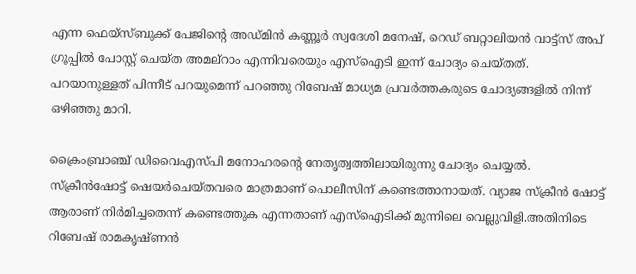എന്ന ഫെയ്സ്ബുക്ക് പേജിന്റെ അഡ്മിൻ കണ്ണൂർ സ്വദേശി മനേഷ്, റെഡ് ബറ്റാലിയൻ വാട്ട്‌സ് അപ് ഗ്രൂപ്പിൽ പോസ്റ്റ് ചെയ്ത അമല്‌റാം എന്നിവരെയും എസ്‌ഐടി ഇന്ന് ചോദ്യം ചെയ്തത്. പറയാനുള്ളത് പിന്നീട് പറയുമെന്ന് പറഞ്ഞു റിബേഷ് മാധ്യമ പ്രവർത്തകരുടെ ചോദ്യങ്ങളിൽ നിന്ന് ഒഴിഞ്ഞു മാറി.

ക്രൈംബ്രാഞ്ച് ഡിവൈഎസ്പി മനോഹരന്റെ നേതൃത്വത്തിലായിരുന്നു ചോദ്യം ചെയ്യൽ. സ്‌ക്രീൻഷോട്ട് ഷെയർചെയ്തവരെ മാത്രമാണ് പൊലീസിന് കണ്ടെത്താനായത്. വ്യാജ സ്‌ക്രീൻ ഷോട്ട് ആരാണ് നിർമിച്ചതെന്ന് കണ്ടെത്തുക എന്നതാണ് എസ്‌ഐടിക്ക് മുന്നിലെ വെല്ലുവിളി.അതിനിടെ റിബേഷ് രാമകൃഷ്ണൻ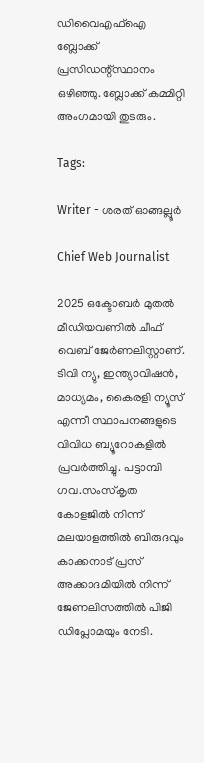ഡിവൈഎഫ്‌ഐ ബ്ലോക്ക് പ്രസിഡന്റ്സ്ഥാനം ഒഴിഞ്ഞു. ബ്ലോക്ക് കമ്മിറ്റി അംഗമായി തുടരും.

Tags:

Writer - ശരത് ഓങ്ങല്ലൂർ

Chief Web Journalist

2025 ഒക്ടോബർ മുതൽ മീ‍ഡിയവണിൽ ചീഫ് വെബ് ജേർണലിസ്റ്റാണ്. ടിവി ന്യു, ഇന്ത്യാവിഷൻ, മാധ്യമം, കൈരളി ന്യൂസ് എന്നീ സ്ഥാപനങ്ങളുടെ വിവിധ ബ്യൂറോകളിൽ പ്രവർത്തിച്ചു. പട്ടാമ്പി ഗവ.സംസ്കൃത കോളജിൽ നിന്ന് മലയാളത്തിൽ ബിരുദവും കാക്കനാട് പ്രസ് അക്കാദമിയിൽ നിന്ന് ജേണലിസത്തിൽ പിജി ഡിപ്ലോമയും നേടി.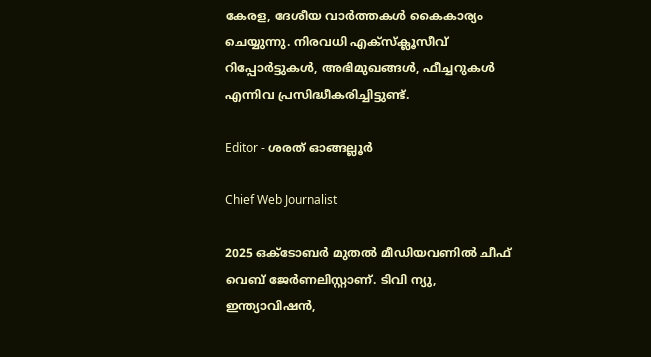കേരള, ദേശീയ വാർത്തകൾ കൈകാര്യം ചെയ്യുന്നു. നിരവധി എക്സ്ക്ലൂസീവ് റിപ്പോർട്ടുകൾ, അഭിമുഖങ്ങള്‍, ഫീച്ചറുകള്‍ എന്നിവ പ്രസിദ്ധീകരിച്ചിട്ടുണ്ട്.

Editor - ശരത് ഓങ്ങല്ലൂർ

Chief Web Journalist

2025 ഒക്ടോബർ മുതൽ മീ‍ഡിയവണിൽ ചീഫ് വെബ് ജേർണലിസ്റ്റാണ്. ടിവി ന്യു, ഇന്ത്യാവിഷൻ,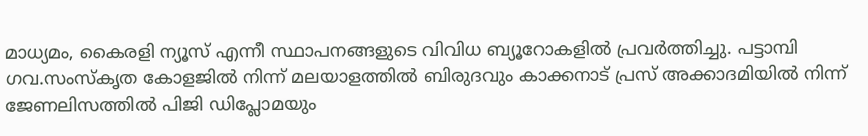മാധ്യമം, കൈരളി ന്യൂസ് എന്നീ സ്ഥാപനങ്ങളുടെ വിവിധ ബ്യൂറോകളിൽ പ്രവർത്തിച്ചു. പട്ടാമ്പി ഗവ.സംസ്കൃത കോളജിൽ നിന്ന് മലയാളത്തിൽ ബിരുദവും കാക്കനാട് പ്രസ് അക്കാദമിയിൽ നിന്ന് ജേണലിസത്തിൽ പിജി ഡിപ്ലോമയും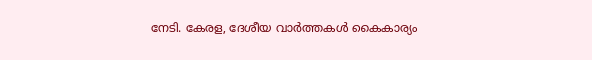നേടി. കേരള, ദേശീയ വാർത്തകൾ കൈകാര്യം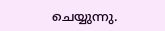ചെയ്യുന്നു.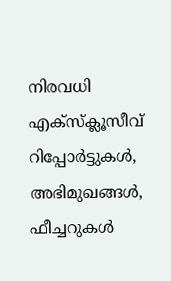നിരവധി എക്സ്ക്ലൂസീവ് റിപ്പോർട്ടുകൾ, അഭിമുഖങ്ങള്‍, ഫീച്ചറുകള്‍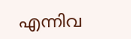എന്നിവ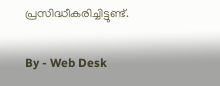പ്രസിദ്ധീകരിച്ചിട്ടുണ്ട്.

By - Web Desk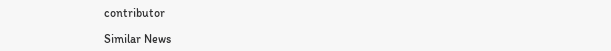contributor

Similar News